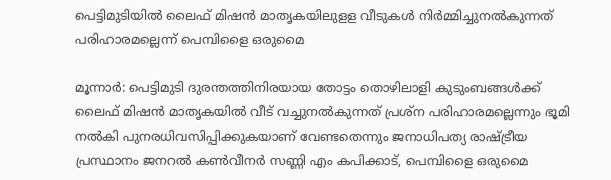പെട്ടിമുടിയില്‍ ലൈഫ്‌ മിഷന്‍ മാതൃകയിലുളള വീടുകള്‍ നിര്‍മ്മിച്ചുനല്‍കുന്നത്‌ പരിഹാരമല്ലെന്ന്‌ പെമ്പിളൈ ഒരുമൈ

മൂന്നാര്‍: പെട്ടിമുടി ദുരന്തത്തിനിരയായ തോട്ടം തൊഴിലാളി കുടുംബങ്ങള്‍ക്ക്‌ ലൈഫ്‌ മിഷന്‍ മാതൃകയില്‍ വീട്‌ വച്ചുനല്‍കുന്നത്‌ പ്രശ്‌ന പരിഹാരമല്ലെന്നും ഭൂമി നല്‍കി പുനരധിവസിപ്പിക്കുകയാണ്‌ വേണ്ടതെന്നും ജനാധിപത്യ രാഷ്ട്രീയ പ്രസ്ഥാനം ജനറല്‍ കണ്‍വീനര്‍ സണ്ണി എം കപിക്കാട്‌, പെമ്പിളൈ ഒരുമൈ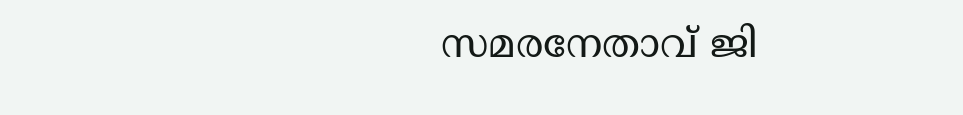സമരനേതാവ്‌ ജി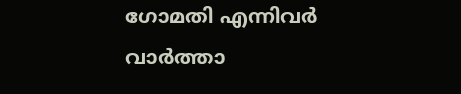ഗോമതി എന്നിവര്‍ വാര്‍ത്താ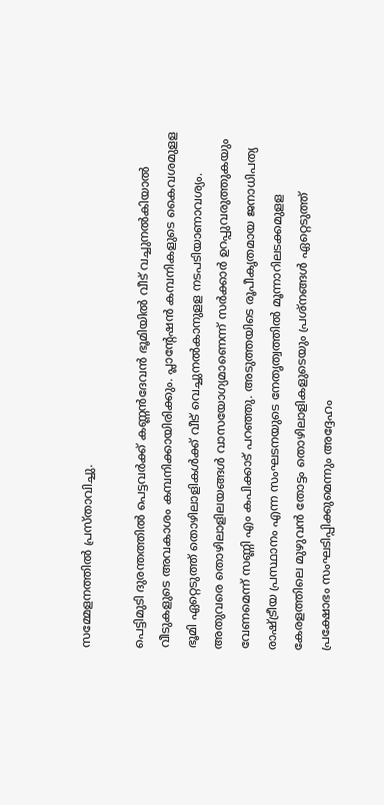സമ്മേളനത്തില്‍ പ്രസ്‌താവിച്ചു.

പെട്ടിമുടി ദുരന്തത്തില്‍ പെട്ടവര്‍ക്ക്‌ കണ്ണന്‍ദേവന്‍ ഭൂമിയില്‍ വീട്‌ വച്ചുനല്‍കിയാല്‍ വീടുകളുടെ അവകാശം കമ്പനിക്കായിരിക്കും. പ്ലാന്റേഷന്‍ കമ്പനികളുടെ കൈവശമുളള ഭൂമി ഏറ്റെടുത്ത്‌ തൊഴിലാളികള്‍ക്ക്‌ വീട്‌ വെച്ചുനല്‍കാനുളള നടപടിയാണാവശ്യം. അതുവരെ തൊഴിലാളിലയങ്ങള്‍ വാസയോഗ്യമാണെന്ന്‌ സര്‍ക്കാര്‍ ഉറപ്പുവരുത്തുകയും വേണമെന്ന്‌ സണ്ണി എം കപിക്കാട്‌ പറഞ്ഞു. അടുത്തയിടെ രൂപീകൃതമായ ജനാധിപത്യ രാഷ്ട്രീയ പ്രസ്ഥാനം എന്ന സംഘടനയുടെ നേതൃത്വത്തില്‍ മൂന്നാറിലടക്കമുളള കേരളത്തിലെ മുഴുവന്‍ തോട്ടം തൊഴിലാളികളുടെയും പ്രശ്‌നങ്ങള്‍ ഏറ്റെടുത്ത്‌ പ്രക്ഷോഭം സംഘടിപ്പിക്കുമെന്നും അദ്ദേഹം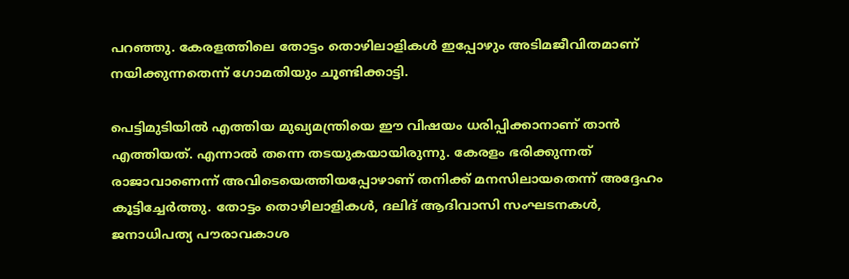പറഞ്ഞു. കേരളത്തിലെ തോട്ടം തൊഴിലാളികള്‍ ഇപ്പോഴും അടിമജീവിതമാണ്‌ നയിക്കുന്നതെന്ന്‌ ഗോമതിയും ചൂണ്ടിക്കാട്ടി.

പെട്ടിമുടിയില്‍ എത്തിയ മുഖ്യമന്ത്രിയെ ഈ വിഷയം ധരിപ്പിക്കാനാണ്‌ താന്‍ എത്തിയത്‌. എന്നാല്‍ തന്നെ തടയുകയായിരുന്നു. കേരളം ഭരിക്കുന്നത്‌ രാജാവാണെന്ന്‌ അവിടെയെത്തിയപ്പോഴാണ്‌ തനിക്ക്‌ മനസിലായതെന്ന്‌ അദ്ദേഹം കൂട്ടിച്ചേര്‍ത്തു. തോട്ടം തൊഴിലാളികള്‍, ദലിദ്‌ ആദിവാസി സംഘടനകള്‍, ജനാധിപത്യ പൗരാവകാശ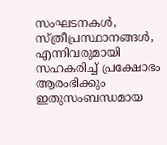സംഘടനകള്‍, സ്‌ത്രീപ്രസ്ഥാനങ്ങള്‍, എന്നിവരുമായി സഹകരിച്ച്‌ പ്രക്ഷോഭം ആരംഭിക്കും ഇതുസംബന്ധമായ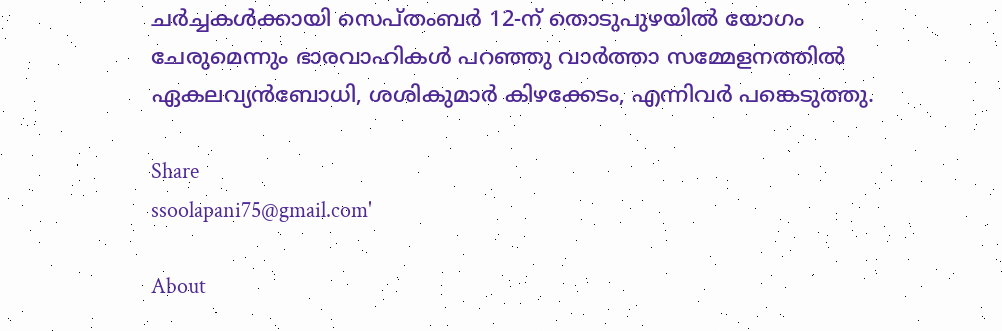ചര്‍ച്ചകള്‍ക്കായി സെപ്‌തംബര്‍ 12-ന് തൊടുപുഴയില്‍ യോഗം ചേരുമെന്നും ഭാരവാഹികള്‍ പറഞ്ഞു വാര്‍ത്താ സമ്മേളനത്തില്‍ ഏകലവ്യന്‍ബോധി, ശശികുമാര്‍ കിഴക്കേടം, എന്നിവര്‍ പങ്കെടുത്തു.

Share
ssoolapani75@gmail.com'

About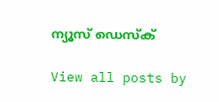ന്യൂസ് ഡെസ്ക്

View all posts by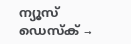ന്യൂസ് ഡെസ്ക് →